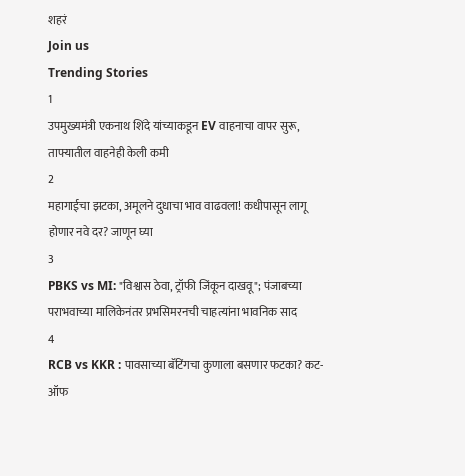शहरं
Join us
Trending Stories
1
उपमुख्यमंत्री एकनाथ शिंदे यांच्याकडून EV वाहनाचा वापर सुरू, ताफ्यातील वाहनेही केली कमी
2
महागाईचा झटका, अमूलने दुधाचा भाव वाढवला! कधीपासून लागू होणार नवे दर? जाणून घ्या
3
PBKS vs MI: "विश्वास ठेवा, ट्रॉफी जिंकून दाखवू"; पंजाबच्या पराभवाच्या मालिकेनंतर प्रभसिमरनची चाहत्यांना भावनिक साद
4
RCB vs KKR : पावसाच्या बॅटिंगचा कुणाला बसणार फटका? कट-ऑफ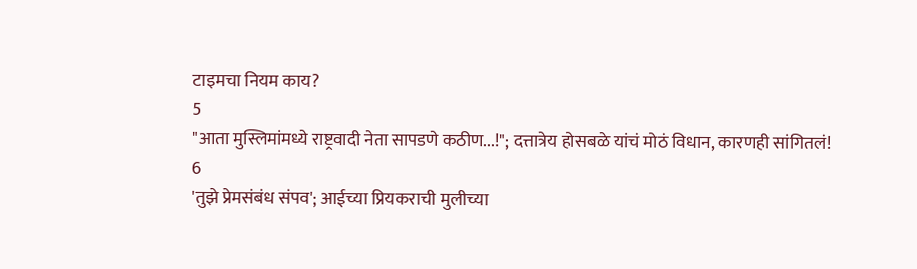टाइमचा नियम काय?
5
"आता मुस्लिमांमध्ये राष्ट्रवादी नेता सापडणे कठीण...!"; दत्तात्रेय होसबळे यांचं मोठं विधान, कारणही सांगितलं!
6
'तुझे प्रेमसंबंध संपव'; आईच्या प्रियकराची मुलीच्या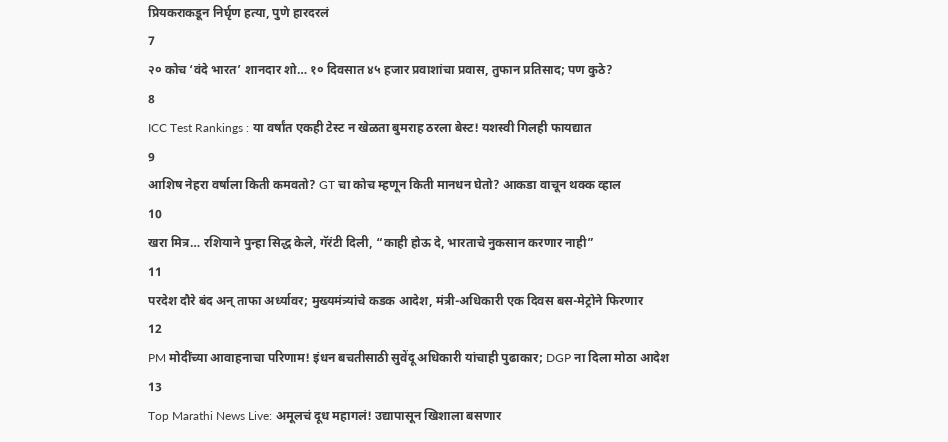प्रियकराकडून निर्घृण हत्या, पुणे हारदरलं
7
२० कोच ‘वंदे भारत’ शानदार शो… १० दिवसात ४५ हजार प्रवाशांचा प्रवास, तुफान प्रतिसाद; पण कुठे?
8
ICC Test Rankings : या वर्षांत एकही टेस्ट न खेळता बुमराह ठरला बेस्ट! यशस्वी गिलही फायद्यात
9
आशिष नेहरा वर्षाला किती कमवतो? GT चा कोच म्हणून किती मानधन घेतो? आकडा वाचून थक्क व्हाल
10
खरा मित्र… रशियाने पुन्हा सिद्ध केले, गॅरंटी दिली, “काही होऊ दे, भारताचे नुकसान करणार नाही”
11
परदेश दौरे बंद अन् ताफा अर्ध्यावर; मुख्यमंत्र्यांचे कडक आदेश, मंत्री-अधिकारी एक दिवस बस-मेट्रोने फिरणार
12
PM मोदींच्या आवाहनाचा परिणाम! इंधन बचतीसाठी सुवेंदू अधिकारी यांचाही पुढाकार; DGP ना दिला मोठा आदेश
13
Top Marathi News Live: अमूलचं दूध महागलं! उद्यापासून खिशाला बसणार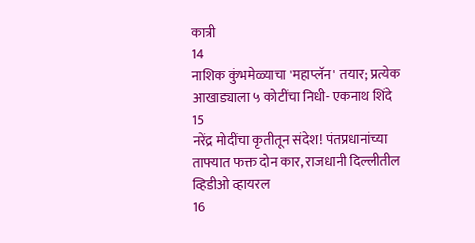कात्री
14
नाशिक कुंभमेळ्याचा 'महाप्लॅन' तयार; प्रत्येक आखाड्याला ५ कोटींचा निधी- एकनाथ शिंदे
15
नरेंद्र मोदींचा कृतीतून संदेश! पंतप्रधानांच्या ताफ्यात फक्त दोन कार, राजधानी दिल्लीतील व्हिडीओ व्हायरल
16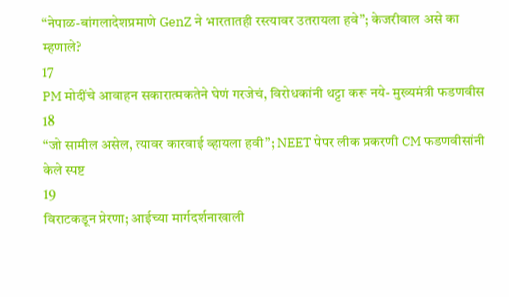“नेपाळ-बांगलादेशप्रमाणे GenZ ने भारतातही रस्त्यावर उतरायला हवे”; केजरीवाल असे का म्हणाले?
17
PM मोदींचे आवाहन सकारात्मकतेने घेणं गरजेचं, विरोधकांनी थट्टा करू नये- मुख्यमंत्री फडणवीस
18
“जो सामील असेल, त्यावर कारवाई व्हायला हवी”; NEET पेपर लीक प्रकरणी CM फडणवीसांनी केले स्पष्ट
19
विराटकडून प्रेरणा; आईच्या मार्गदर्शनाखाली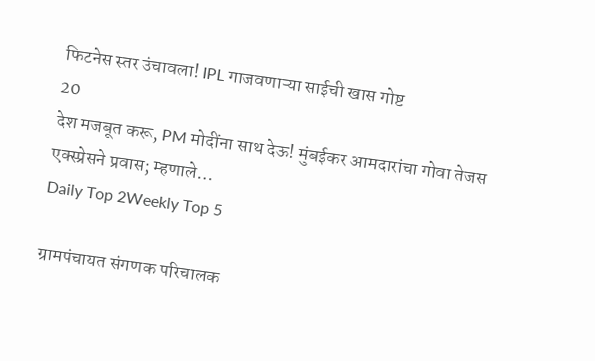फिटनेस स्तर उंचावला! IPL गाजवणाऱ्या साईची खास गोष्ट
20
देश मजबूत करू, PM मोदींना साथ देऊ! मुंबईकर आमदारांचा गोवा तेजस एक्स्प्रेसने प्रवास; म्हणाले…
Daily Top 2Weekly Top 5

ग्रामपंचायत संगणक परिचालक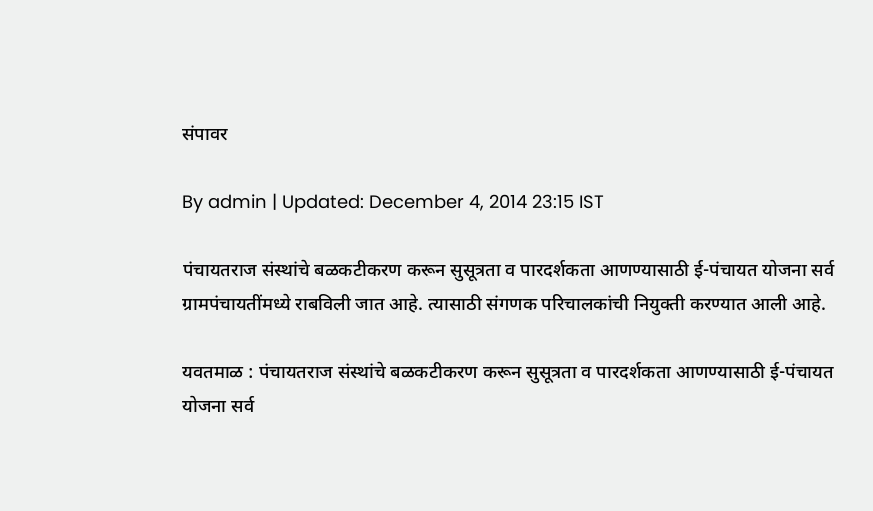संपावर

By admin | Updated: December 4, 2014 23:15 IST

पंचायतराज संस्थांचे बळकटीकरण करून सुसूत्रता व पारदर्शकता आणण्यासाठी ई-पंचायत योजना सर्व ग्रामपंचायतींमध्ये राबविली जात आहे. त्यासाठी संगणक परिचालकांची नियुक्ती करण्यात आली आहे.

यवतमाळ : पंचायतराज संस्थांचे बळकटीकरण करून सुसूत्रता व पारदर्शकता आणण्यासाठी ई-पंचायत योजना सर्व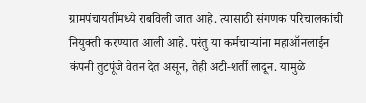ग्रामपंचायतींमध्ये राबविली जात आहे. त्यासाठी संगणक परिचालकांची नियुक्ती करण्यात आली आहे. परंतु या कर्मचाऱ्यांना महाऑनलाईन कंपनी तुटपूंजे वेतन देत असून, तेही अटी-शर्ती लादून. यामुळे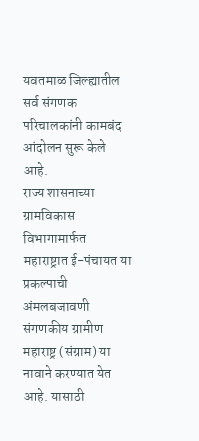यवतमाळ जिल्ह्यातील सर्व संगणक परिचालकांनी कामबंद आंदोलन सुरू केले आहे.
राज्य शासनाच्या ग्रामविकास विभागामार्फत महाराष्ट्रात ई-पंचायत या प्रकल्पाची अंमलबजावणी संगणकीय ग्रामीण महाराष्ट्र (संग्राम) या नावाने करण्यात येत आहे. यासाठी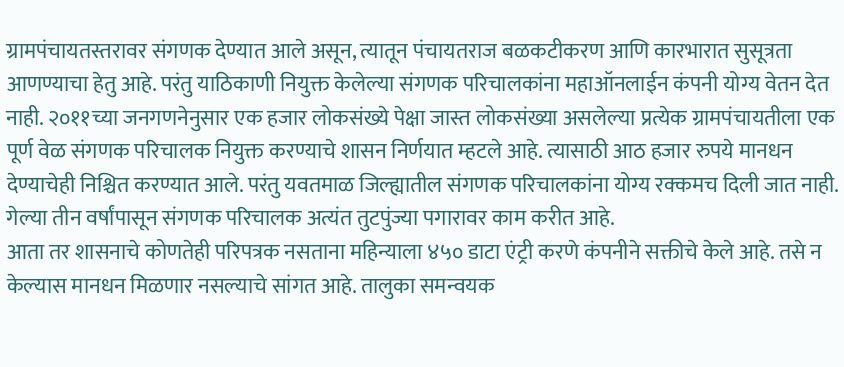ग्रामपंचायतस्तरावर संगणक देण्यात आले असून, त्यातून पंचायतराज बळकटीकरण आणि कारभारात सुसूत्रता आणण्याचा हेतु आहे. परंतु याठिकाणी नियुक्त केलेल्या संगणक परिचालकांना महाऑनलाईन कंपनी योग्य वेतन देत नाही. २०११च्या जनगणनेनुसार एक हजार लोकसंख्ये पेक्षा जास्त लोकसंख्या असलेल्या प्रत्येक ग्रामपंचायतीला एक पूर्ण वेळ संगणक परिचालक नियुक्त करण्याचे शासन निर्णयात म्हटले आहे. त्यासाठी आठ हजार रुपये मानधन देण्याचेही निश्चित करण्यात आले. परंतु यवतमाळ जिल्ह्यातील संगणक परिचालकांना योग्य रक्कमच दिली जात नाही. गेल्या तीन वर्षांपासून संगणक परिचालक अत्यंत तुटपुंज्या पगारावर काम करीत आहे.
आता तर शासनाचे कोणतेही परिपत्रक नसताना महिन्याला ४५० डाटा एंट्री करणे कंपनीने सक्तीचे केले आहे. तसे न केल्यास मानधन मिळणार नसल्याचे सांगत आहे. तालुका समन्वयक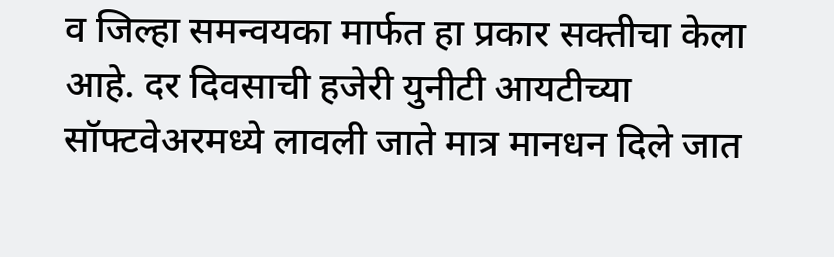व जिल्हा समन्वयका मार्फत हा प्रकार सक्तीचा केला आहे. दर दिवसाची हजेरी युनीटी आयटीच्या सॉफ्टवेअरमध्ये लावली जाते मात्र मानधन दिले जात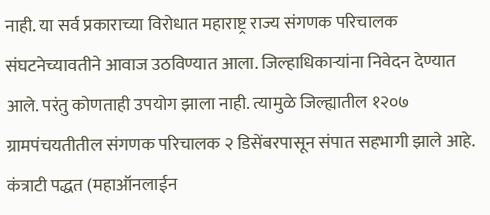नाही. या सर्व प्रकाराच्या विरोधात महाराष्ट्र राज्य संगणक परिचालक संघटनेच्यावतीने आवाज उठविण्यात आला. जिल्हाधिकाऱ्यांना निवेदन देण्यात आले. परंतु कोणताही उपयोग झाला नाही. त्यामुळे जिल्ह्यातील १२०७ ग्रामपंचयतीतील संगणक परिचालक २ डिसेंबरपासून संपात सहभागी झाले आहे. कंत्राटी पद्धत (महाऑनलाईन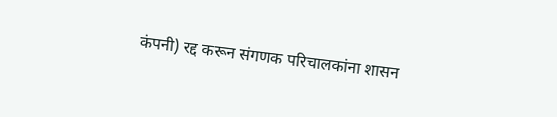कंपनी) रद्द करून संगणक परिचालकांना शासन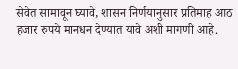सेवेत सामावून घ्यावे, शासन निर्णयानुसार प्रतिमाह आठ हजार रुपये मानधन देण्यात यावे अशी मागणी आहे.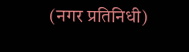(नगर प्रतिनिधी)